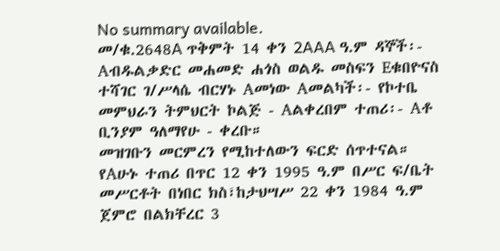No summary available.
መ/ቁ.2648A ጥቅምት 14 ቀን 2AAA ዓ.ም ዳኞች፡- Aብዱልቃድር መሐመድ ሐጎስ ወልዱ መስፍን Eቁበዮናስ ተሻገር ገ/ሥላሴ ብርሃኑ Aመነው Aመልካች፡- የኮተቤ መምህራን ትምህርት ኮልጅ - Aልቀረበም ተጠሪ፡- Aቶ ቢንያም ዓለማየሁ - ቀረቡ።
መዝገቡን መርምረን የሚከተለውን ፍርድ ሰጥተናል።
የAሁኑ ተጠሪ በጥር 12 ቀን 1995 ዓ.ም በሥር ፍ/ቤት መሥርቶት በነበር ክስ፣ከታህሣሥ 22 ቀን 1984 ዓ.ም ጀምሮ በልክቸረር 3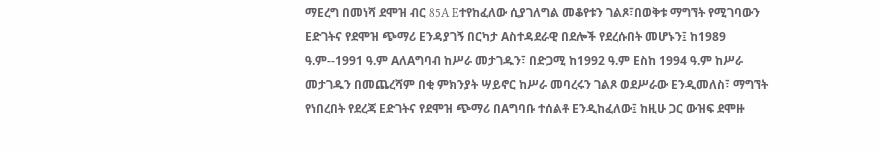ማEረግ በመነሻ ደሞዝ ብር 85A Eተየከፈለው ሲያገለግል መቆየቱን ገልጾ፣በወቅቱ ማግኘት የሚገባውን Eድገትና የደሞዝ ጭማሪ Eንዳያገኝ በርካታ Aስተዳደራዊ በደሎች የደረሱበት መሆኑን፤ ከ1989 ዓ.ም--1991 ዓ.ም AለAግባብ ከሥራ መታገዱን፣ በድጋሚ ከ1992 ዓ.ም Eስከ 1994 ዓ.ም ከሥራ መታገዱን በመጨረሻም በቂ ምክንያት ሣይኖር ከሥራ መባረሩን ገልጾ ወደሥራው Eንዲመለስ፣ ማግኘት የነበረበት የደረጃ Eድገትና የደሞዝ ጭማሪ በAግባቡ ተሰልቶ Eንዲከፈለው፤ ከዚሁ ጋር ውዝፍ ደሞዙ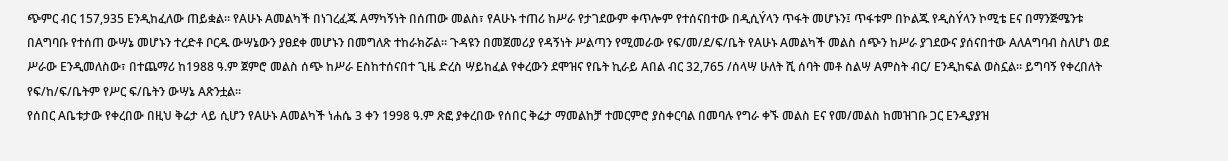ጭምር ብር 157,935 Eንዲከፈለው ጠይቋል። የAሁኑ Aመልካች በነገረፈጁ Aማካኝነት በሰጠው መልስ፣ የAሁኑ ተጠሪ ከሥራ የታገደውም ቀጥሎም የተሰናበተው በዲሲÝላን ጥፋት መሆኑን፤ ጥፋቱም በኮልጁ የዲስÝላን ኮሚቴ Eና በማንጅሜንቱ በAግባቡ የተሰጠ ውሣኔ መሆኑን ተረድቶ ቦርዱ ውሣኔውን ያፀደቀ መሆኑን በመግለጽ ተከራክሯል። ጉዳዩን በመጀመሪያ የዳኝነት ሥልጣን የሚመራው የፍ/መ/ደ/ፍ/ቤት የAሁኑ Aመልካች መልስ ሰጭን ከሥራ ያገደውና ያሰናበተው AለAግባብ ስለሆነ ወደ ሥራው Eንዲመለስው፣ በተጨማሪ ከ1988 ዓ.ም ጀምሮ መልስ ሰጭ ከሥራ Eስከተሰናበተ ጊዜ ድረስ ሣይከፈል የቀረውን ደሞዝና የቤት ኪራይ Aበል ብር 32,765 /ሰላሣ ሁለት ሺ ሰባት መቶ ስልሣ Aምስት ብር/ Eንዲከፍል ወስኗል። ይግባኝ የቀረበለት የፍ/ከ/ፍ/ቤትም የሥር ፍ/ቤትን ውሣኔ Aጽንቷል።
የሰበር Aቤቱታው የቀረበው በዚህ ቅሬታ ላይ ሲሆን የAሁኑ Aመልካች ነሐሴ 3 ቀን 1998 ዓ.ም ጽፎ ያቀረበው የሰበር ቅሬታ ማመልከቻ ተመርምሮ ያስቀርባል በመባሉ የግራ ቀኙ መልስ Eና የመ/መልስ ከመዝገቡ ጋር Eንዲያያዝ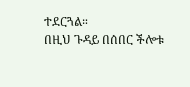ተደርጓል።
በዚህ ጉዳይ በሰበር ችሎቱ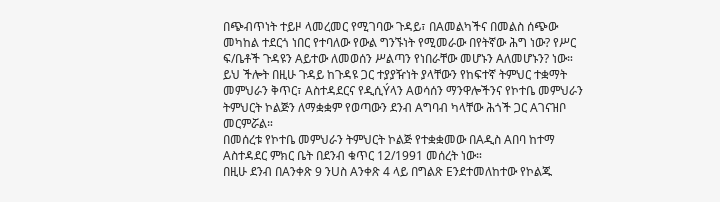በጭብጥነት ተይዞ ላመረመር የሚገባው ጉዳይ፣ በAመልካችና በመልስ ሰጭው መካከል ተደርጎ ነበር የተባለው የውል ግንኙነት የሚመራው በየትኛው ሕግ ነው? የሥር ፍ/ቤቶች ጉዳዩን Aይተው ለመወሰን ሥልጣን የነበራቸው መሆኑን Aለመሆኑን? ነው። ይህ ችሎት በዚሁ ጉዳይ ከጉዳዩ ጋር ተያያዥነት ያላቸውን የከፍተኛ ትምህር ተቋማት መምህራን ቅጥር፣ Aስተዳደርና የዲሲÝላን Aወሳሰን ማንዋሎችንና የኮተቤ መምህራን ትምህርት ኮልጅን ለማቋቋም የወጣውን ደንብ Aግባብ ካላቸው ሕጎች ጋር Aገናዝቦ መርምሯል።
በመሰረቱ የኮተቤ መምህራን ትምህርት ኮልጅ የተቋቋመው በAዲስ Aበባ ከተማ Aስተዳደር ምክር ቤት በደንብ ቁጥር 12/1991 መሰረት ነው።
በዚሁ ደንብ በAንቀጽ 9 ንUስ Aንቀጽ 4 ላይ በግልጽ Eንደተመለከተው የኮልጁ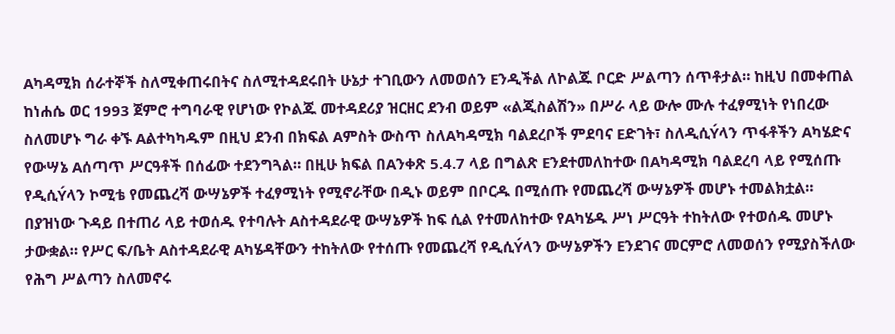Aካዳሚክ ሰራተኞች ስለሚቀጠሩበትና ስለሚተዳደሩበት ሁኔታ ተገቢውን ለመወሰን Eንዲችል ለኮልጁ ቦርድ ሥልጣን ሰጥቶታል። ከዚህ በመቀጠል ከነሐሴ ወር 1993 ጀምሮ ተግባራዊ የሆነው የኮልጁ መተዳደሪያ ዝርዘር ደንብ ወይም «ልጂስልሽን» በሥራ ላይ ውሎ ሙሉ ተፈፃሚነት የነበረው ስለመሆኑ ግራ ቀኙ Aልተካካዱም በዚህ ደንብ በክፍል Aምስት ውስጥ ስለAካዳሚክ ባልደረቦች ምደባና Eድገት፣ ስለዲሲÝላን ጥፋቶችን Aካሄድና የውሣኔ Aሰጣጥ ሥርዓቶች በሰፊው ተደንግጓል። በዚሁ ክፍል በAንቀጽ 5.4.7 ላይ በግልጽ Eንደተመለከተው በAካዳሚክ ባልደረባ ላይ የሚሰጡ የዲሲÝላን ኮሚቴ የመጨረሻ ውሣኔዎች ተፈፃሚነት የሚኖራቸው በዲኑ ወይም በቦርዱ በሚሰጡ የመጨረሻ ውሣኔዎች መሆኑ ተመልክቷል።
በያዝነው ጉዳይ በተጠሪ ላይ ተወሰዱ የተባሉት Aስተዳደራዊ ውሣኔዎች ከፍ ሲል የተመለከተው የAካሄዱ ሥነ ሥርዓት ተከትለው የተወሰዱ መሆኑ ታውቋል። የሥር ፍ/ቤት Aስተዳደራዊ Aካሄዳቸውን ተከትለው የተሰጡ የመጨረሻ የዲሲÝላን ውሣኔዎችን Eንደገና መርምሮ ለመወሰን የሚያስችለው የሕግ ሥልጣን ስለመኖሩ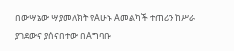በውሣኔው ሣያመለክት የAሁኑ Aመልካች ተጠሪን ከሥራ ያገደውና ያሰናበተው በAግባቡ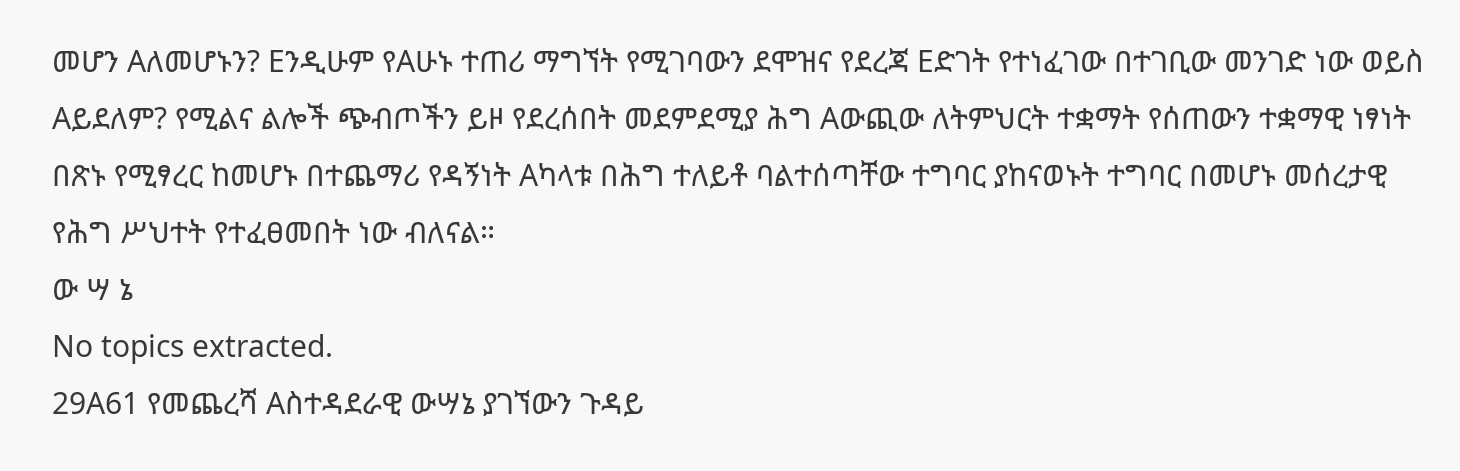መሆን Aለመሆኑን? Eንዲሁም የAሁኑ ተጠሪ ማግኘት የሚገባውን ደሞዝና የደረጃ Eድገት የተነፈገው በተገቢው መንገድ ነው ወይስ Aይደለም? የሚልና ልሎች ጭብጦችን ይዞ የደረሰበት መደምደሚያ ሕግ Aውጪው ለትምህርት ተቋማት የሰጠውን ተቋማዊ ነፃነት በጽኑ የሚፃረር ከመሆኑ በተጨማሪ የዳኝነት Aካላቱ በሕግ ተለይቶ ባልተሰጣቸው ተግባር ያከናወኑት ተግባር በመሆኑ መሰረታዊ የሕግ ሥህተት የተፈፀመበት ነው ብለናል።
ው ሣ ኔ
No topics extracted.
29A61 የመጨረሻ Aስተዳደራዊ ውሣኔ ያገኘውን ጉዳይ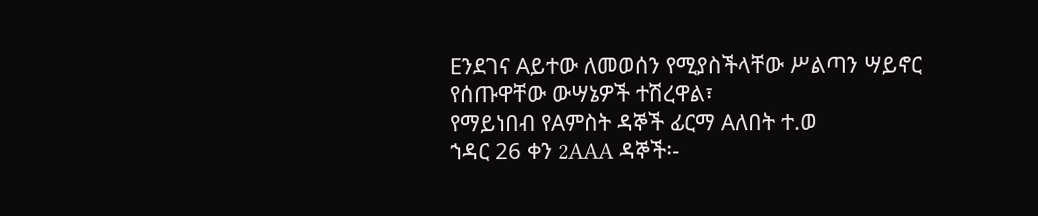Eንደገና Aይተው ለመወሰን የሚያስችላቸው ሥልጣን ሣይኖር የሰጡዋቸው ውሣኔዎች ተሽረዋል፣
የማይነበብ የAምስት ዳኞች ፊርማ Aለበት ተ.ወ
ኀዳር 26 ቀን 2AAA ዳኞች፡-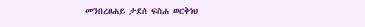መንበረፀሐይ ታደሰ ፍስሐ ወርቅነህ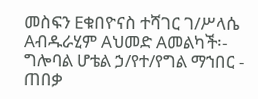መስፍን Eቁበዮናስ ተሻገር ገ/ሥላሴ Aብዱራሂም Aህመድ Aመልካች፡- ግሎባል ሆቴል ኃ/የተ/የግል ማኀበር - ጠበቃ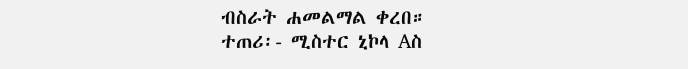ብስራት ሐመልማል ቀረበ።
ተጠሪ፡- ሚስተር ኒኮላ Aስ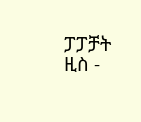ፓፓቻት ዚስ -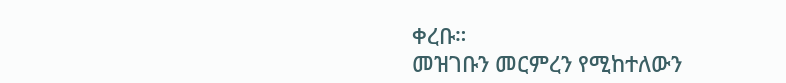ቀረቡ።
መዝገቡን መርምረን የሚከተለውን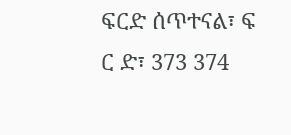ፍርድ ሰጥተናል፣ ፍ ር ድ፣ 373 374